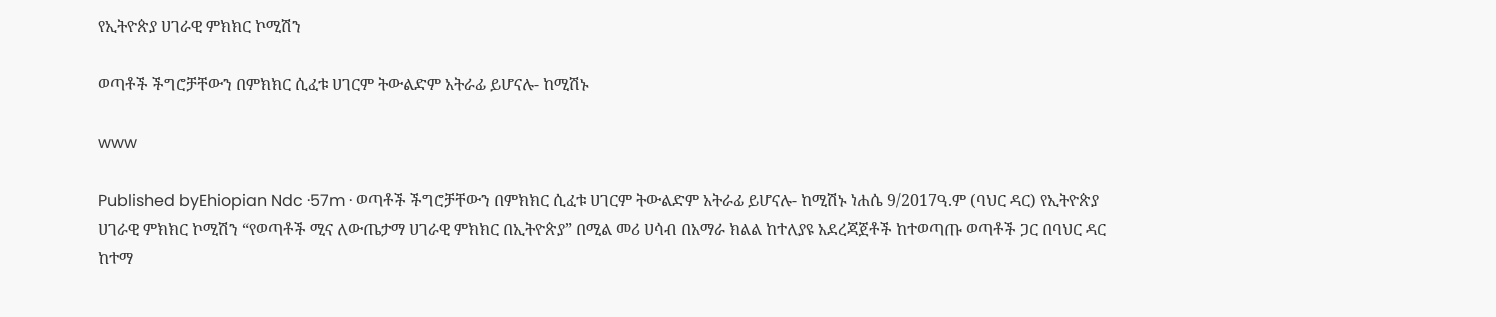የኢትዮጵያ ሀገራዊ ምክክር ኮሚሽን

ወጣቶች ችግሮቻቸውን በምክክር ሲፈቱ ሀገርም ትውልድም አትራፊ ይሆናሉ- ከሚሽኑ

www

Published byEhiopian Ndc ·57m · ወጣቶች ችግሮቻቸውን በምክክር ሲፈቱ ሀገርም ትውልድም አትራፊ ይሆናሉ- ከሚሽኑ ነሐሴ 9/2017ዓ.ም (ባህር ዳር) የኢትዮጵያ ሀገራዊ ምክክር ኮሚሽን “የወጣቶች ሚና ለውጤታማ ሀገራዊ ምክክር በኢትዮጵያ” በሚል መሪ ሀሳብ በአማራ ክልል ከተለያዩ አደረጃጀቶች ከተወጣጡ ወጣቶች ጋር በባህር ዳር ከተማ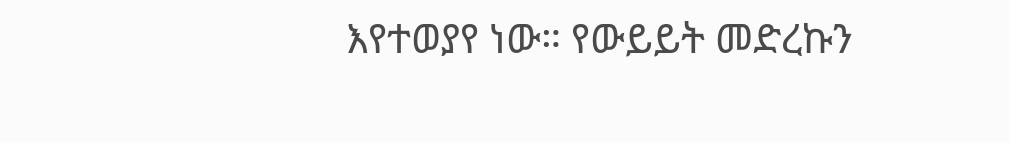እየተወያየ ነው። የውይይት መድረኩን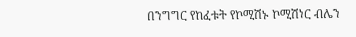በንግግር የከፈቱት የኮሚሽኑ ኮሚሽነር ብሌን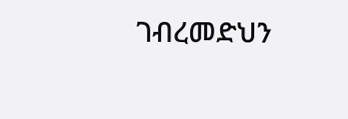ገብረመድህን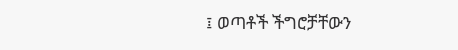፤ ወጣቶች ችግሮቻቸውን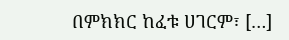በምክክር ከፈቱ ሀገርም፣ […]